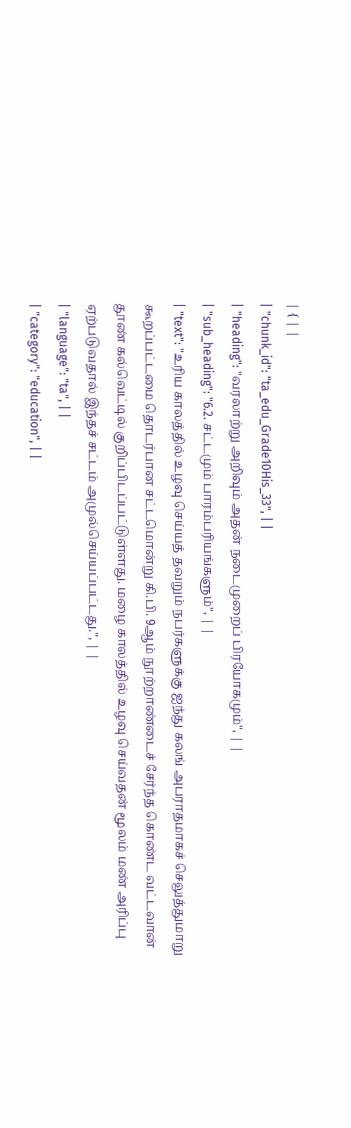| { | |
| "chunk_id": "ta_edu_Grade10His_33", | |
| "heading": "வரலாற்று அறிவும் அதன் நடைமுறைப் பிரயோகமும்", | |
| "sub_heading": "6.2. சட்டமும் பாரம்பரியங்களும்", | |
| "text": "உரிய காலத்தில் உழவு செய்யத் தவறும் நபர்களுக்கு ஐந்து கலங் அபராதமாகச் செலுத்துமாறு கூறப்பட்டமை தொடர்பான சட்டமொன்று கி.பி. 9ஆம் நூற்றாண்டைச் சேர்ந்த கொண்ட வட்டவான் தூண் கல்வெட்டில் குறிப்பிடப்பட்டுள்ளது. மழை காலத்தில் உழவு செய்வதன் மூலம் மண் அரிப்பு ஏற்படுவதால் இந்தச் சட்டம் அமுல்செய்யப்பட்டது.", | |
| "language": "ta", | |
| "category": "education", | |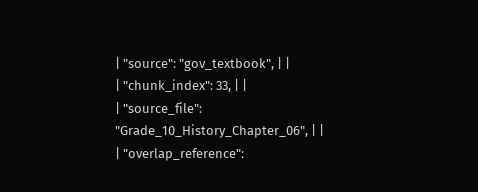| "source": "gov_textbook", | |
| "chunk_index": 33, | |
| "source_file": "Grade_10_History_Chapter_06", | |
| "overlap_reference":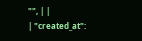"", | |
| "created_at":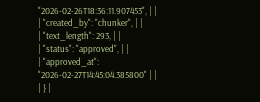"2026-02-26T18:36:11.907453", | |
| "created_by": "chunker", | |
| "text_length": 293, | |
| "status": "approved", | |
| "approved_at": "2026-02-27T14:45:04.385800" | |
| } |